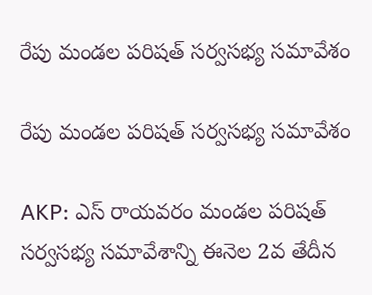రేపు మండల పరిషత్ సర్వసభ్య సమావేశం

రేపు మండల పరిషత్ సర్వసభ్య సమావేశం

AKP: ఎస్ రాయవరం మండల పరిషత్ సర్వసభ్య సమావేశాన్ని ఈనెల 2వ తేదీన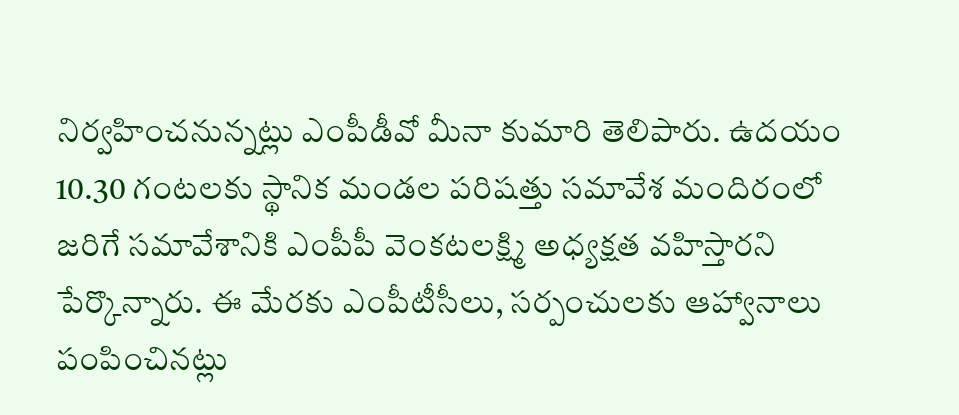నిర్వహించనున్నట్లు ఎంపీడీవో మీనా కుమారి తెలిపారు. ఉదయం 10.30 గంటలకు స్థానిక మండల పరిషత్తు సమావేశ మందిరంలో జరిగే సమావేశానికి ఎంపీపీ వెంకటలక్ష్మి అధ్యక్షత వహిస్తారని పేర్కొన్నారు. ఈ మేరకు ఎంపీటీసీలు, సర్పంచులకు ఆహ్వానాలు పంపించినట్లు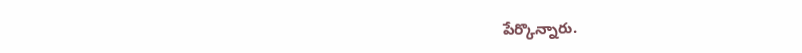పేర్కొన్నారు.